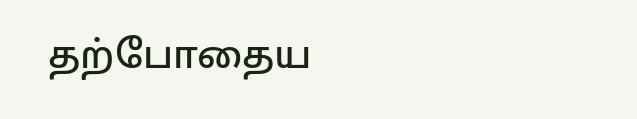தற்போதைய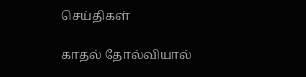செய்திகள்

காதல் தோல்வியால்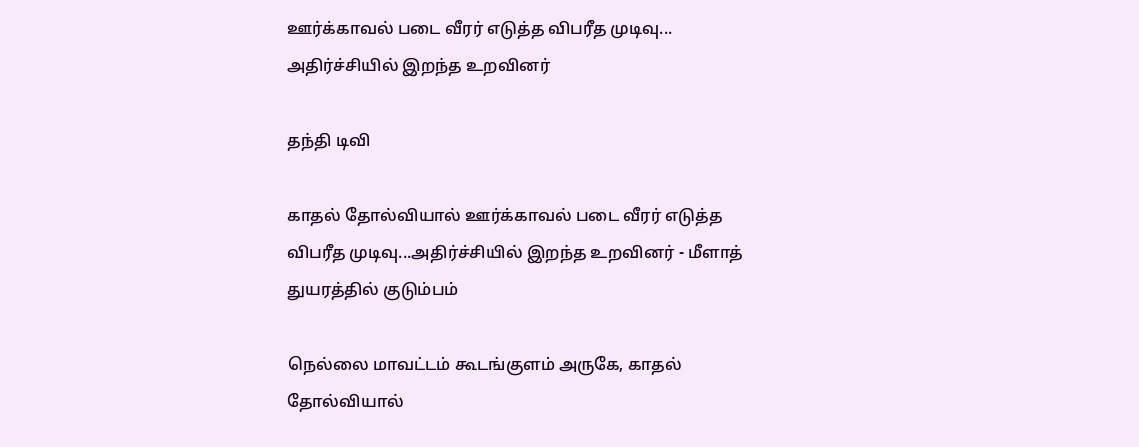ஊர்க்காவல் படை வீரர் எடுத்த விபரீத முடிவு... அதிர்ச்சியில் இறந்த உறவினர்

தந்தி டிவி

காதல் தோல்வியால் ஊர்க்காவல் படை வீரர் எடுத்த விபரீத முடிவு...அதிர்ச்சியில் இறந்த உறவினர் - மீளாத் துயரத்தில் குடும்பம்

நெல்லை மாவட்டம் கூடங்குளம் அருகே, காதல் தோல்வியால்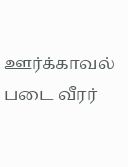ஊர்க்காவல் படை வீரர்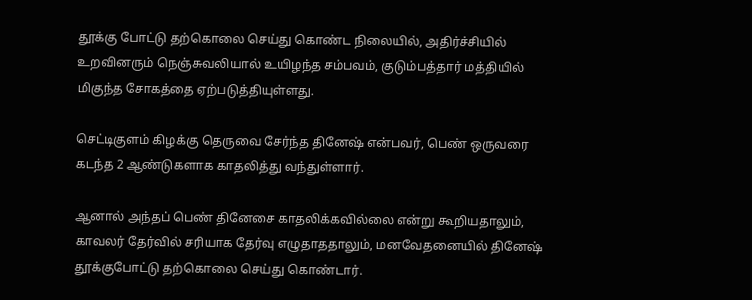தூக்கு போட்டு தற்கொலை செய்து கொண்ட நிலையில், அதிர்ச்சியில் உறவினரும் நெஞ்சுவலியால் உயிழந்த சம்பவம், குடும்பத்தார் மத்தியில் மிகுந்த சோகத்தை ஏற்படுத்தியுள்ளது.

செட்டிகுளம் கிழக்கு தெருவை சேர்ந்த தினேஷ் என்பவர், பெண் ஒருவரை கடந்த 2 ஆண்டுகளாக காதலித்து வந்துள்ளார்.

ஆனால் அந்தப் பெண் தினேசை காதலிக்கவில்லை என்று கூறியதாலும், காவலர் தேர்வில் சரியாக தேர்வு எழுதாததாலும், மனவேதனையில் தினேஷ் தூக்குபோட்டு தற்கொலை செய்து கொண்டார்.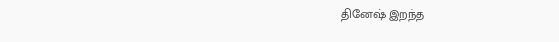தினேஷ் இறந்த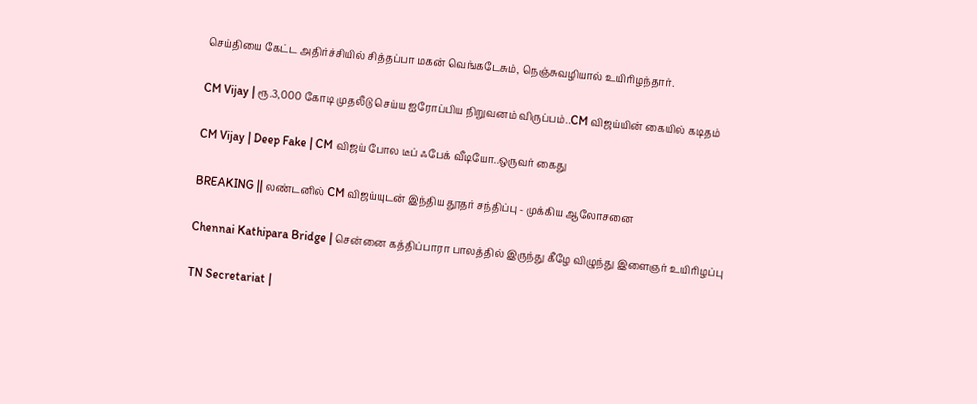செய்தியை கேட்ட அதிர்ச்சியில் சித்தப்பா மகன் வெங்கடேசும், நெஞ்சுவழியால் உயிரிழந்தார்.

CM Vijay | ரூ.3,000 கோடி முதலீடு செய்ய ஐரோப்பிய நிறுவனம் விருப்பம்..CM விஜய்யின் கையில் கடிதம்

CM Vijay | Deep Fake | CM விஜய் போல டீப் ஃபேக் வீடியோ..ஒருவர் கைது

BREAKING || லண்டனில் CM விஜய்யுடன் இந்திய தூதர் சந்திப்பு - முக்கிய ஆலோசனை

Chennai Kathipara Bridge | சென்னை கத்திப்பாரா பாலத்தில் இருந்து கீழே விழுந்து இளைஞர் உயிரிழப்பு

TN Secretariat |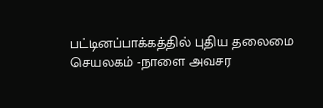பட்டினப்பாக்கத்தில் புதிய தலைமை செயலகம் -நாளை அவசர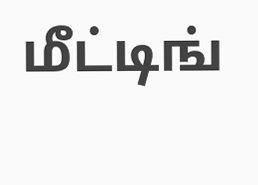மீட்டிங்